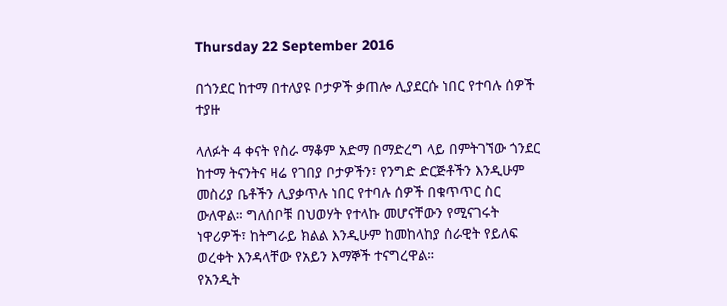Thursday 22 September 2016

በጎንደር ከተማ በተለያዩ ቦታዎች ቃጠሎ ሊያደርሱ ነበር የተባሉ ሰዎች ተያዙ

ላለፉት 4 ቀናት የስራ ማቆም አድማ በማድረግ ላይ በምትገኘው ጎንደር ከተማ ትናንትና ዛሬ የገበያ ቦታዎችን፣ የንግድ ድርጅቶችን እንዲሁም መስሪያ ቤቶችን ሊያቃጥሉ ነበር የተባሉ ሰዎች በቁጥጥር ስር ውለዋል። ግለሰቦቹ በህወሃት የተላኩ መሆናቸውን የሚናገሩት ነዋሪዎች፣ ከትግራይ ክልል እንዲሁም ከመከላከያ ሰራዊት የይለፍ ወረቀት እንዳላቸው የአይን እማኞች ተናግረዋል።
የአንዲት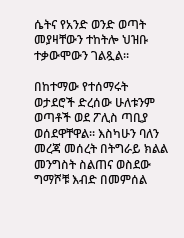ሴትና የአንድ ወንድ ወጣት መያዛቸውን ተከትሎ ህዝቡ ተቃውሞውን ገልጿል።

በከተማው የተሰማሩት ወታደሮች ድረሰው ሁለቱንም ወጣቶች ወደ ፖሊስ ጣቢያ ወሰደዋቸዋል። እስካሁን ባለን መረጃ መሰረት በትግራይ ክልል መንግስት ስልጠና ወስደው ግማሾቹ እብድ በመምሰል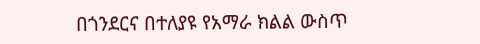በጎንደርና በተለያዩ የአማራ ክልል ውስጥ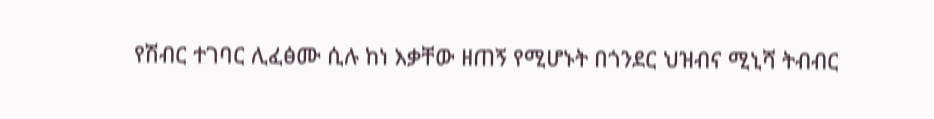የሽብር ተገባር ሊፈፅሙ ሲሉ ከነ እቃቸው ዘጠኝ የሚሆኑት በጎንደር ህዝብና ሚኒሻ ትብብር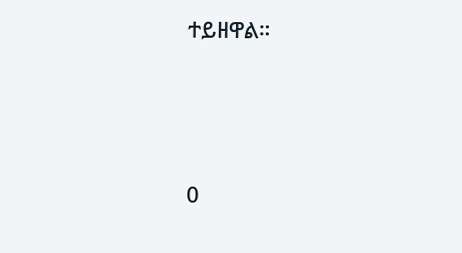ተይዘዋል።




0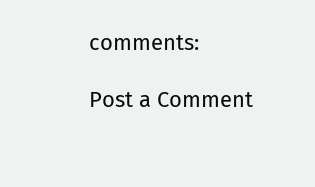comments:

Post a Comment